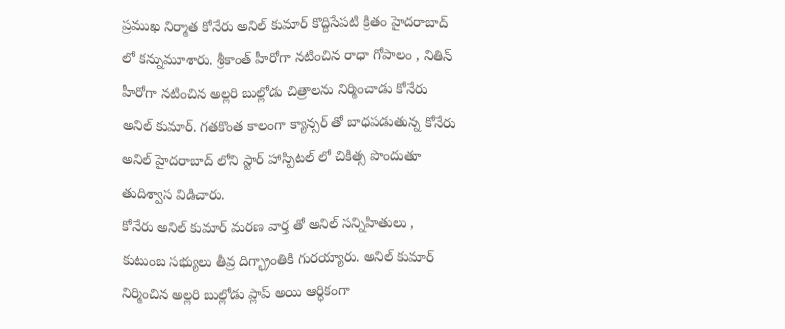ప్రముఖ నిర్మాత కోనేరు అనిల్ కుమార్ కొద్దిసేపటి క్రితం హైదరాబాద్ లో కన్నుమూశారు. శ్రీకాంత్ హీరోగా నటించిన రాధా గోపాలం , నితిన్ హీరోగా నటించిన అల్లరి బుల్లోడు చిత్రాలను నిర్మించాడు కోనేరు అనిల్ కుమార్. గతకొంత కాలంగా క్యాన్సర్ తో బాధపడుతున్న కోనేరు అనిల్ హైదరాబాద్ లోని స్టార్ హాస్పిటల్ లో చికిత్స పొందుతూ తుదిశ్వాస విడిచారు.
కోనేరు అనిల్ కుమార్ మరణ వార్త తో అనిల్ సన్నిహితులు , కుటుంబ సభ్యులు తీవ్ర దిగ్భ్రాంతికి గురయ్యారు. అనిల్ కుమార్ నిర్మించిన అల్లరి బుల్లోడు ప్లాప్ అయి ఆర్ధికంగా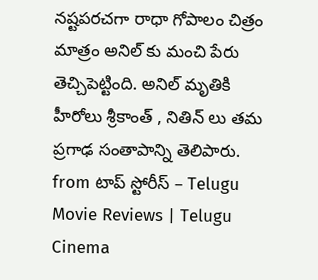నష్టపరచగా రాధా గోపాలం చిత్రం మాత్రం అనిల్ కు మంచి పేరు తెచ్చిపెట్టింది. అనిల్ మృతికి హీరోలు శ్రీకాంత్ , నితిన్ లు తమ ప్రగాఢ సంతాపాన్ని తెలిపారు.
from టాప్ స్టోరీస్ – Telugu Movie Reviews | Telugu Cinema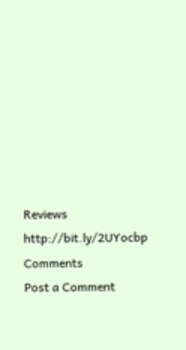Reviews http://bit.ly/2UYocbp
Comments
Post a Comment